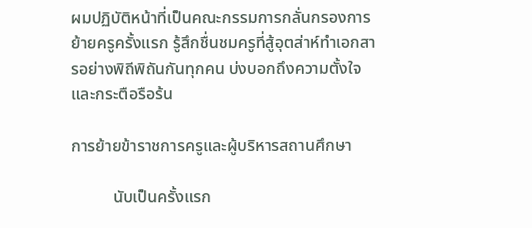ผมปฏิบัติหน้าที่เป็นคณะกรรมการกลั่นกรองการย้ายครูครั้งแรก รู้สึกชื่นชมครูที่สู้อุตส่าห์ทำเอกสารอย่างพิถีพิถันกันทุกคน บ่งบอกถึงความตั้งใจและกระตือรือร้น

การย้ายข้าราชการครูและผู้บริหารสถานศึกษา

          นับเป็นครั้งแรก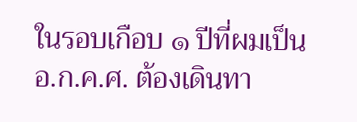ในรอบเกือบ ๑ ปีที่ผมเป็น อ.ก.ค.ศ. ต้องเดินทา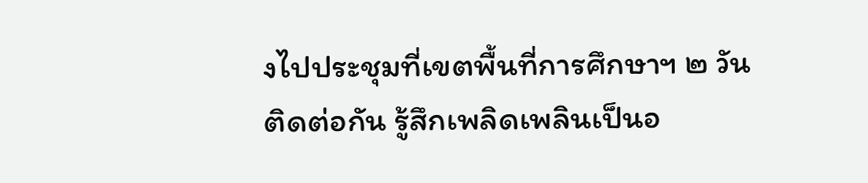งไปประชุมที่เขตพื้นที่การศึกษาฯ ๒ วันติดต่อกัน รู้สึกเพลิดเพลินเป็นอ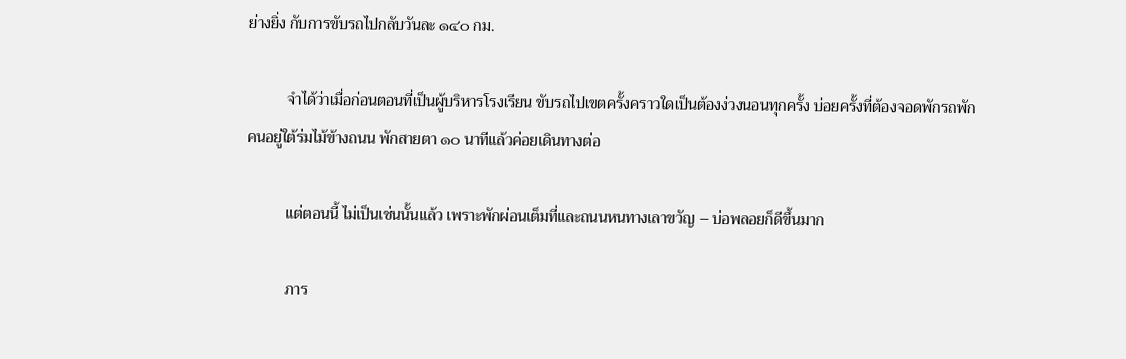ย่างยิ่ง กับการขับรถไปกลับวันละ ๑๔๐ กม.

          จำได้ว่าเมื่อก่อนตอนที่เป็นผู้บริหารโรงเรียน ขับรถไปเขตครั้งคราวใดเป็นต้องง่วงนอนทุกครั้ง บ่อยครั้งที่ต้องจอดพักรถพักคนอยู่ใต้ร่มไม้ข้างถนน พักสายตา ๑๐ นาทีแล้วค่อยเดินทางต่อ

          แต่ตอนนี้ ไม่เป็นเช่นนั้นแล้ว เพราะพักผ่อนเต็มที่และถนนหนทางเลาขวัญ – บ่อพลอยก็ดีขึ้นมาก

          ภาร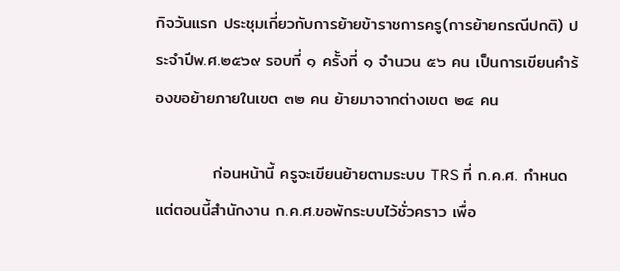กิจวันแรก ประชุมเกี่ยวกับการย้ายข้าราชการครู(การย้ายกรณีปกติ) ประจำปีพ.ศ.๒๕๖๙ รอบที่ ๑ ครั้งที่ ๑ จำนวน ๕๖ คน เป็นการเขียนคำร้องขอย้ายภายในเขต ๓๒ คน ย้ายมาจากต่างเขต ๒๔ คน

          ก่อนหน้านี้ ครูจะเขียนย้ายตามระบบ TRS ที่ ก.ค.ศ. กำหนด แต่ตอนนี้สำนักงาน ก.ค.ศ.ขอพักระบบไว้ชั่วคราว เพื่อ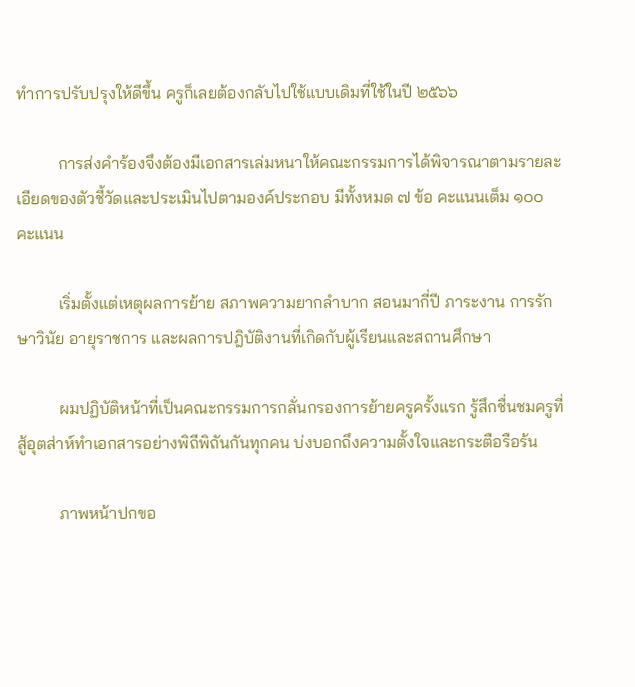ทำการปรับปรุงให้ดีขึ้น ครูก็เลยต้องกลับไปใช้แบบเดิมที่ใช้ในปี ๒๕๖๖

          การส่งคำร้องจึงต้องมีเอกสารเล่มหนาให้คณะกรรมการได้พิจารณาตามรายละเอียดของตัวชี้วัดและประเมินไปตามองค์ประกอบ มีทั้งหมด ๗ ข้อ คะแนนเต็ม ๑๐๐ คะแนน

          เริ่มตั้งแต่เหตุผลการย้าย สภาพความยากลำบาก สอนมากี่ปี ภาระงาน การรักษาวินัย อายุราชการ และผลการปฎิบัติงานที่เกิดกับผู้เรียนและสถานศึกษา

          ผมปฏิบัติหน้าที่เป็นคณะกรรมการกลั่นกรองการย้ายครูครั้งแรก รู้สึกชื่นชมครูที่สู้อุตส่าห์ทำเอกสารอย่างพิถีพิถันกันทุกคน บ่งบอกถึงความตั้งใจและกระตือรือร้น

          ภาพหน้าปกขอ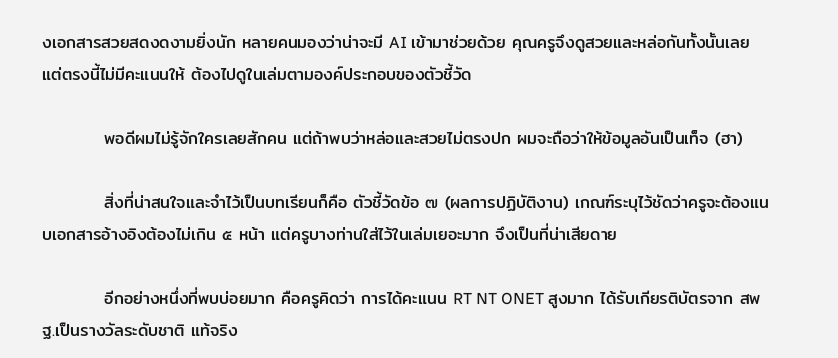งเอกสารสวยสดงดงามยิ่งนัก หลายคนมองว่าน่าจะมี AI เข้ามาช่วยด้วย คุณครูจึงดูสวยและหล่อกันทั้งนั้นเลย แต่ตรงนี้ไม่มีคะแนนให้ ต้องไปดูในเล่มตามองค์ประกอบของตัวชี้วัด

          พอดีผมไม่รู้จักใครเลยสักคน แต่ถ้าพบว่าหล่อและสวยไม่ตรงปก ผมจะถือว่าให้ข้อมูลอันเป็นเท็จ (ฮา)

          สิ่งที่น่าสนใจและจำไว้เป็นบทเรียนก็คือ ตัวชี้วัดข้อ ๗ (ผลการปฏิบัติงาน) เกณฑ์ระบุไว้ชัดว่าครูจะต้องแนบเอกสารอ้างอิงต้องไม่เกิน ๕ หน้า แต่ครูบางท่านใส่ไว้ในเล่มเยอะมาก จึงเป็นที่น่าเสียดาย

          อีกอย่างหนึ่งที่พบบ่อยมาก คือครูคิดว่า การได้คะแนน RT NT ONET สูงมาก ได้รับเกียรติบัตรจาก สพฐ.เป็นรางวัลระดับชาติ แท้จริง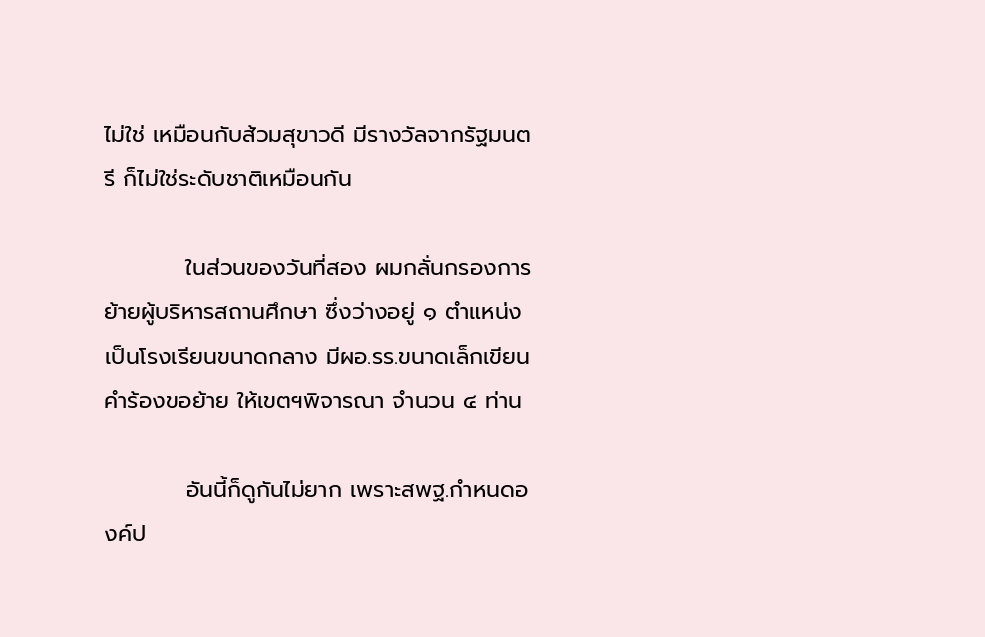ไม่ใช่ เหมือนกับส้วมสุขาวดี มีรางวัลจากรัฐมนตรี ก็ไม่ใช่ระดับชาติเหมือนกัน

          ในส่วนของวันที่สอง ผมกลั่นกรองการย้ายผู้บริหารสถานศึกษา ซึ่งว่างอยู่ ๑ ตำแหน่ง เป็นโรงเรียนขนาดกลาง มีผอ.รร.ขนาดเล็กเขียนคำร้องขอย้าย ให้เขตฯพิจารณา จำนวน ๔ ท่าน

          อันนี้ก็ดูกันไม่ยาก เพราะสพฐ.กำหนดองค์ป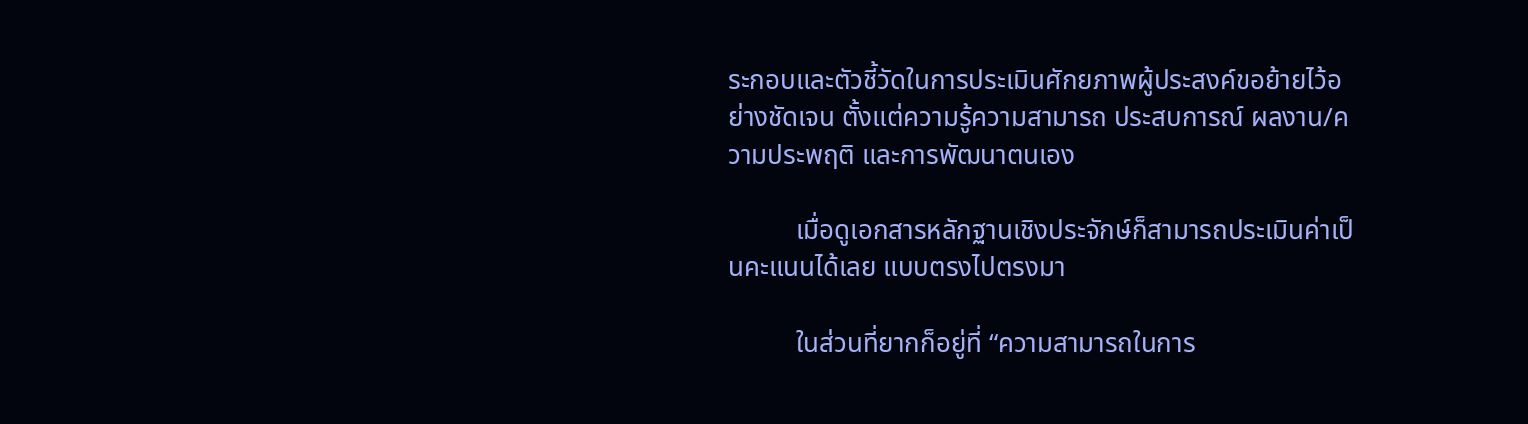ระกอบและตัวชี้วัดในการประเมินศักยภาพผู้ประสงค์ขอย้ายไว้อย่างชัดเจน ตั้งแต่ความรู้ความสามารถ ประสบการณ์ ผลงาน/ความประพฤติ และการพัฒนาตนเอง

          เมื่อดูเอกสารหลักฐานเชิงประจักษ์ก็สามารถประเมินค่าเป็นคะแนนได้เลย แบบตรงไปตรงมา

          ในส่วนที่ยากก็อยู่ที่ “ความสามารถในการ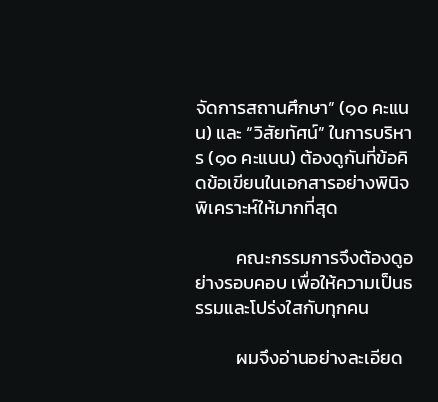จัดการสถานศึกษา” (๑๐ คะแนน) และ “วิสัยทัศน์” ในการบริหาร (๑๐ คะแนน) ต้องดูกันที่ข้อคิดข้อเขียนในเอกสารอย่างพินิจพิเคราะห์ให้มากที่สุด

          คณะกรรมการจึงต้องดูอย่างรอบคอบ เพื่อให้ความเป็นธรรมและโปร่งใสกับทุกคน

          ผมจึงอ่านอย่างละเอียด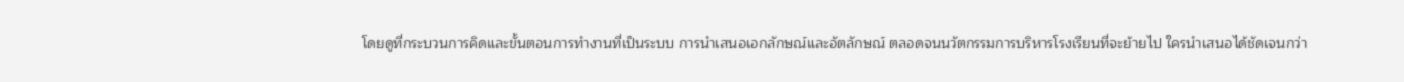โดยดูที่กระบวนการคิดและขั้นตอนการทำงานที่เป็นระบบ การนำเสนอเอกลักษณ์และอัตลักษณ์ ตลอดจนนวัตกรรมการบริหารโรงเรียนที่จะย้ายไป ใครนำเสนอได้ชัดเจนกว่า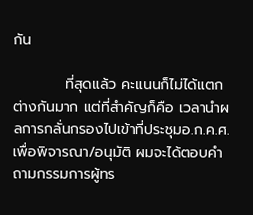กัน

          ที่สุดแล้ว คะแนนก็ไม่ได้แตกต่างกันมาก แต่ที่สำคัญก็คือ เวลานำผลการกลั่นกรองไปเข้าที่ประชุมอ.ก.ค.ศ. เพื่อพิจารณา/อนุมัติ ผมจะได้ตอบคำถามกรรมการผู้ทร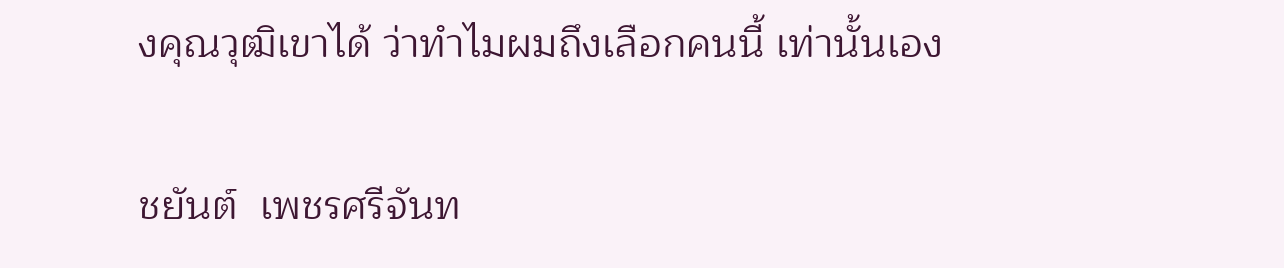งคุณวุฒิเขาได้ ว่าทำไมผมถึงเลือกคนนี้ เท่านั้นเอง

ชยันต์  เพชรศรีจันท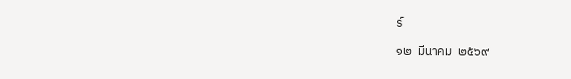ร์

๑๒  มีนาคม  ๒๕๖๙